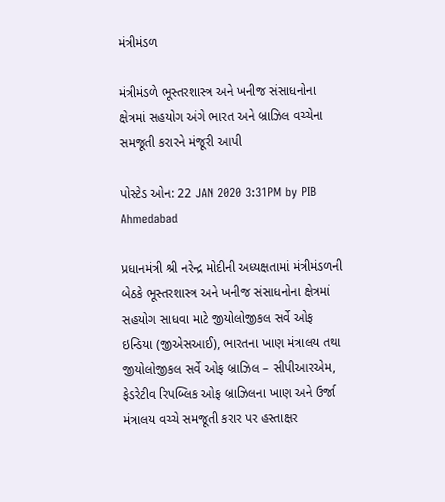મંત્રીમંડળ

મંત્રીમંડળે ભૂસ્તરશાસ્ત્ર અને ખનીજ સંસાધનોના ક્ષેત્રમાં સહયોગ અંગે ભારત અને બ્રાઝિલ વચ્ચેના સમજૂતી કરારને મંજૂરી આપી

પોસ્ટેડ ઓન: 22 JAN 2020 3:31PM by PIB Ahmedabad

પ્રધાનમંત્રી શ્રી નરેન્દ્ર મોદીની અધ્યક્ષતામાં મંત્રીમંડળની બેઠકે ભૂસ્તરશાસ્ત્ર અને ખનીજ સંસાધનોના ક્ષેત્રમાં સહયોગ સાધવા માટે જીયોલોજીકલ સર્વે ઓફ ઇન્ડિયા (જીએસઆઈ), ભારતના ખાણ મંત્રાલય તથા જીયોલોજીકલ સર્વે ઓફ બ્રાઝિલ – સીપીઆરએમ, ફેડરેટીવ રિપબ્લિક ઓફ બ્રાઝિલના ખાણ અને ઉર્જા મંત્રાલય વચ્ચે સમજૂતી કરાર પર હસ્તાક્ષર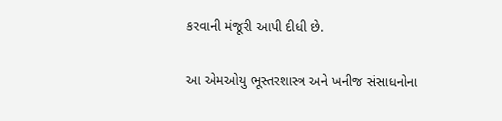કરવાની મંજૂરી આપી દીધી છે.

આ એમઓયુ ભૂસ્તરશાસ્ત્ર અને ખનીજ સંસાધનોના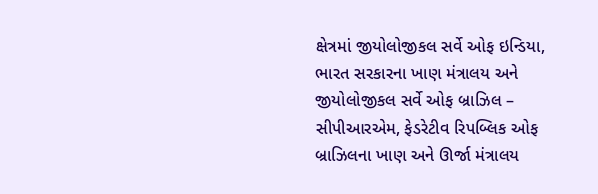ક્ષેત્રમાં જીયોલોજીકલ સર્વે ઓફ ઇન્ડિયા, ભારત સરકારના ખાણ મંત્રાલય અને જીયોલોજીકલ સર્વે ઓફ બ્રાઝિલ – સીપીઆરએમ, ફેડરેટીવ રિપબ્લિક ઓફ બ્રાઝિલના ખાણ અને ઊર્જા મંત્રાલય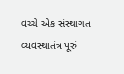વચ્ચે એક સંસ્થાગત વ્યવસ્થાતંત્ર પૂરું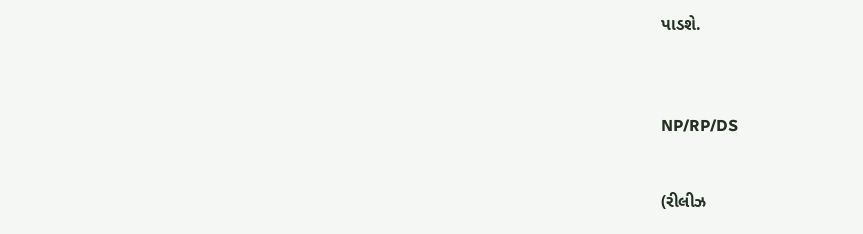પાડશે.



NP/RP/DS


(રીલીઝ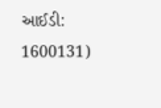આઈડી: 1600131)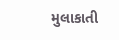મુલાકાતી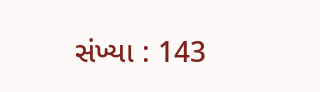સંખ્યા : 143